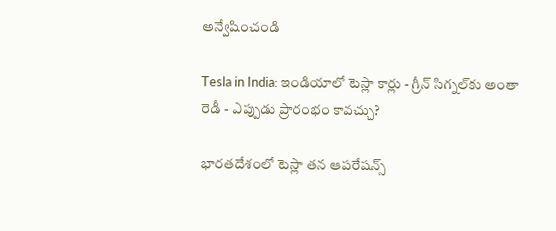అన్వేషించండి

Tesla in India: ఇండియాలో టెస్లా కార్లు - గ్రీన్ సిగ్నల్‌కు అంతా రెడీ - ఎప్పుడు ప్రారంభం కావచ్చు?

భారతదేశంలో టెస్లా తన ఆపరేషన్స్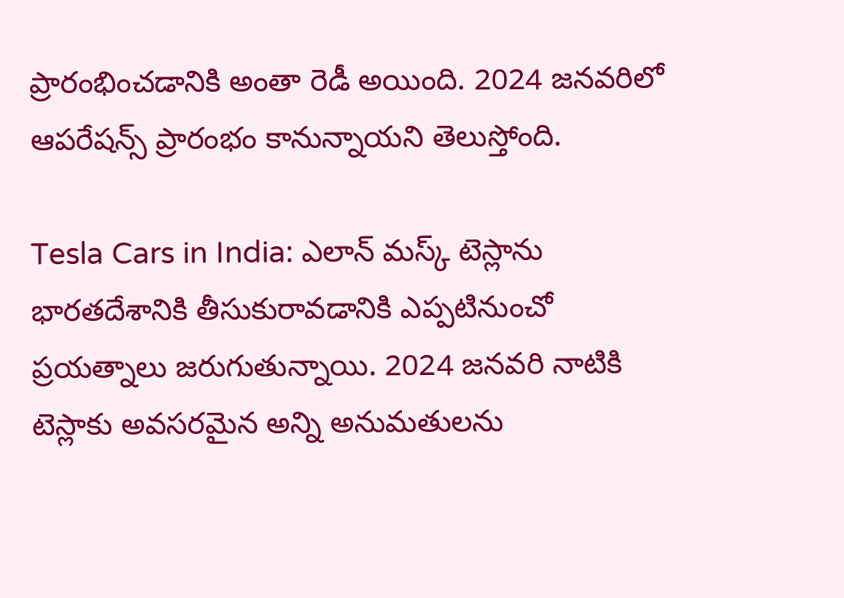ప్రారంభించడానికి అంతా రెడీ అయింది. 2024 జనవరిలో ఆపరేషన్స్ ప్రారంభం కానున్నాయని తెలుస్తోంది.

Tesla Cars in India: ఎలాన్ మస్క్ టెస్లాను భారతదేశానికి తీసుకురావడానికి ఎప్పటినుంచో ప్రయత్నాలు జరుగుతున్నాయి. 2024 జనవరి నాటికి టెస్లాకు అవసరమైన అన్ని అనుమతులను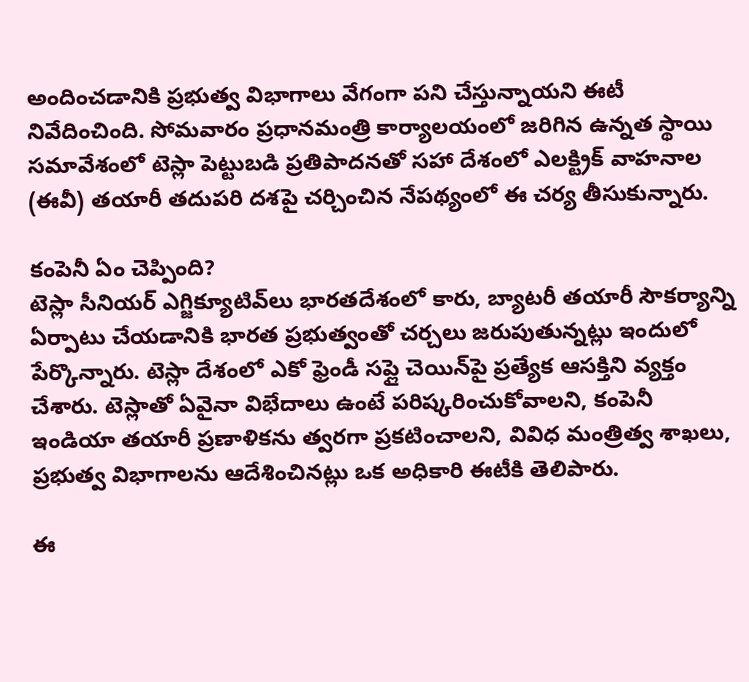అందించడానికి ప్రభుత్వ విభాగాలు వేగంగా పని చేస్తున్నాయని ఈటీ నివేదించింది. సోమవారం ప్రధానమంత్రి కార్యాలయంలో జరిగిన ఉన్నత స్థాయి సమావేశంలో టెస్లా పెట్టుబడి ప్రతిపాదనతో సహా దేశంలో ఎలక్ట్రిక్ వాహనాల (ఈవీ) తయారీ తదుపరి దశపై చర్చించిన నేపథ్యంలో ఈ చర్య తీసుకున్నారు.

కంపెనీ ఏం చెప్పింది?
టెస్లా సీనియర్ ఎగ్జిక్యూటివ్‌లు భారతదేశంలో కారు, బ్యాటరీ తయారీ సౌకర్యాన్ని ఏర్పాటు చేయడానికి భారత ప్రభుత్వంతో చర్చలు జరుపుతున్నట్లు ఇందులో పేర్కొన్నారు. టెస్లా దేశంలో ఎకో ఫ్రెండీ సప్లై చెయిన్‌పై ప్రత్యేక ఆసక్తిని వ్యక్తం చేశారు. టెస్లాతో ఏవైనా విభేదాలు ఉంటే పరిష్కరించుకోవాలని, కంపెనీ ఇండియా తయారీ ప్రణాళికను త్వరగా ప్రకటించాలని, వివిధ మంత్రిత్వ శాఖలు, ప్రభుత్వ విభాగాలను ఆదేశించినట్లు ఒక అధికారి ఈటీకి తెలిపారు.

ఈ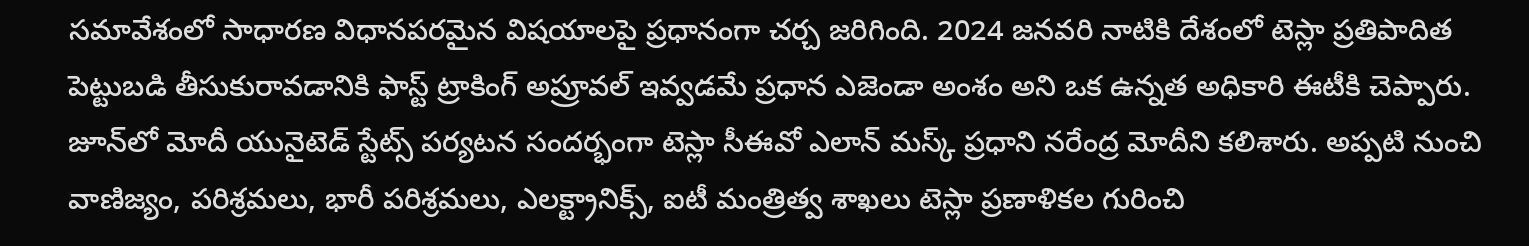సమావేశంలో సాధారణ విధానపరమైన విషయాలపై ప్రధానంగా చర్చ జరిగింది. 2024 జనవరి నాటికి దేశంలో టెస్లా ప్రతిపాదిత పెట్టుబడి తీసుకురావడానికి ఫాస్ట్ ట్రాకింగ్ అప్రూవల్ ఇవ్వడమే ప్రధాన ఎజెండా అంశం అని ఒక ఉన్నత అధికారి ఈటీకి చెప్పారు. జూన్‌లో మోదీ యునైటెడ్ స్టేట్స్‌ పర్యటన సందర్భంగా టెస్లా సీఈవో ఎలాన్ మస్క్ ప్రధాని నరేంద్ర మోదీని కలిశారు. అప్పటి నుంచి వాణిజ్యం, పరిశ్రమలు, భారీ పరిశ్రమలు, ఎలక్ట్రానిక్స్, ఐటీ మంత్రిత్వ శాఖలు టెస్లా ప్రణాళికల గురించి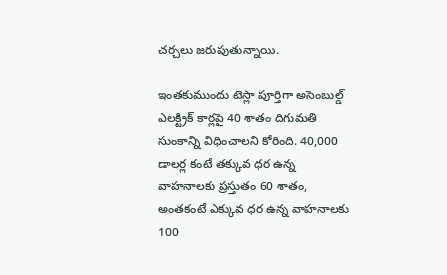చర్చలు జరుపుతున్నాయి.

ఇంతకుముందు టెస్లా పూర్తిగా అసెంబుల్డ్ ఎలక్ట్రిక్ కార్లపై 40 శాతం దిగుమతి సుంకాన్ని విధించాలని కోరింది. 40,000 డాలర్ల కంటే తక్కువ ధర ఉన్న వాహనాలకు ప్రస్తుతం 60 శాతం, అంతకంటే ఎక్కువ ధర ఉన్న వాహనాలకు 100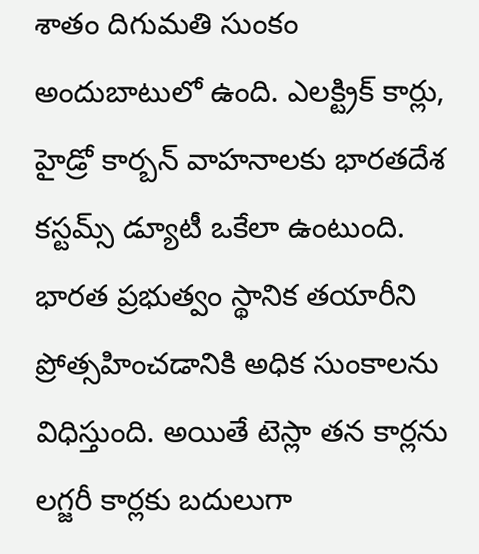శాతం దిగుమతి సుంకం అందుబాటులో ఉంది. ఎలక్ట్రిక్ కార్లు, హైడ్రో కార్బన్ వాహనాలకు భారతదేశ కస్టమ్స్ డ్యూటీ ఒకేలా ఉంటుంది. భారత ప్రభుత్వం స్థానిక తయారీని ప్రోత్సహించడానికి అధిక సుంకాలను విధిస్తుంది. అయితే టెస్లా తన కార్లను లగ్జరీ కార్లకు బదులుగా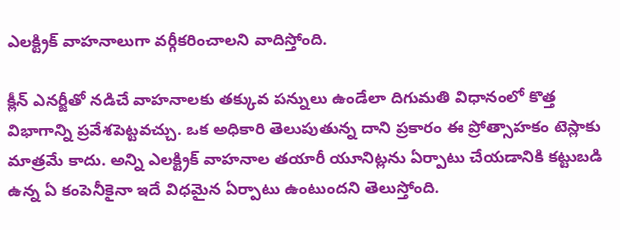ఎలక్ట్రిక్ వాహనాలుగా వర్గీకరించాలని వాదిస్తోంది.

క్లీన్ ఎనర్జీతో నడిచే వాహనాలకు తక్కువ పన్నులు ఉండేలా దిగుమతి విధానంలో కొత్త విభాగాన్ని ప్రవేశపెట్టవచ్చు. ఒక అధికారి తెలుపుతున్న దాని ప్రకారం ఈ ప్రోత్సాహకం టెస్లాకు మాత్రమే కాదు. అన్ని ఎలక్ట్రిక్ వాహనాల తయారీ యూనిట్లను ఏర్పాటు చేయడానికి కట్టుబడి ఉన్న ఏ కంపెనీకైనా ఇదే విధమైన ఏర్పాటు ఉంటుందని తెలుస్తోంది.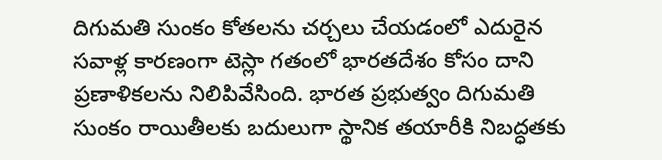దిగుమతి సుంకం కోతలను చర్చలు చేయడంలో ఎదురైన సవాళ్ల కారణంగా టెస్లా గతంలో భారతదేశం కోసం దాని ప్రణాళికలను నిలిపివేసింది. భారత ప్రభుత్వం దిగుమతి సుంకం రాయితీలకు బదులుగా స్థానిక తయారీకి నిబద్ధతకు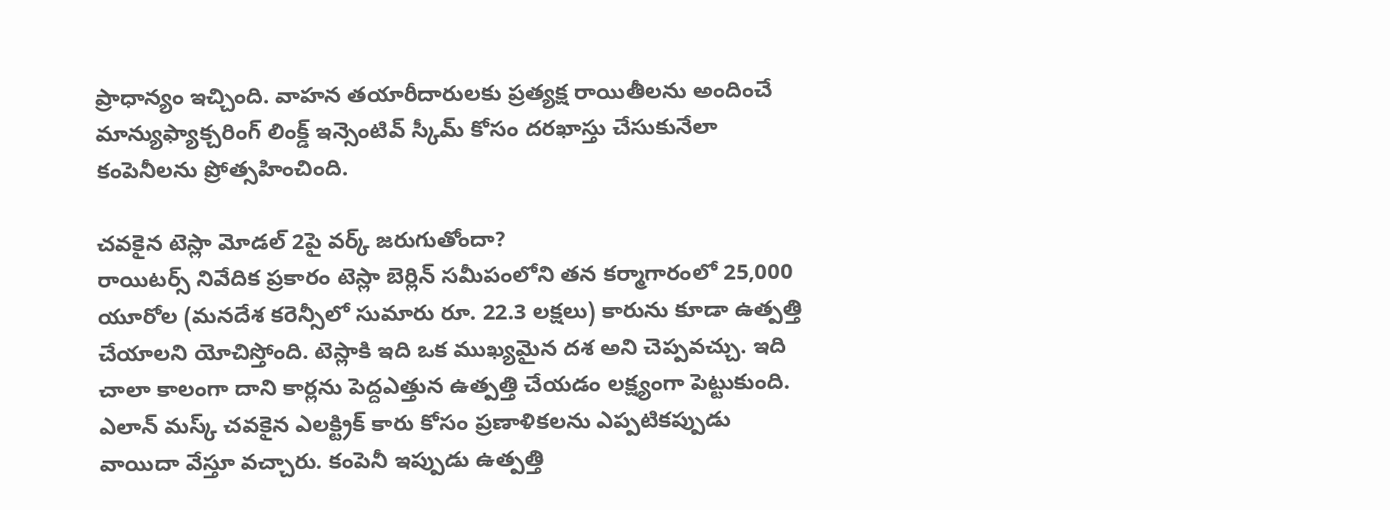ప్రాధాన్యం ఇచ్చింది. వాహన తయారీదారులకు ప్రత్యక్ష రాయితీలను అందించే మాన్యుఫ్యాక్చరింగ్ లింక్డ్ ఇన్సెంటివ్ స్కీమ్ కోసం దరఖాస్తు చేసుకునేలా కంపెనీలను ప్రోత్సహించింది.

చవకైన టెస్లా మోడల్ 2పై వర్క్ జరుగుతోందా?
రాయిటర్స్ నివేదిక ప్రకారం టెస్లా బెర్లిన్ సమీపంలోని తన కర్మాగారంలో 25,000 యూరోల (మనదేశ కరెన్సీలో సుమారు రూ. 22.3 లక్షలు) కారును కూడా ఉత్పత్తి చేయాలని యోచిస్తోంది. టెస్లాకి ఇది ఒక ముఖ్యమైన దశ అని చెప్పవచ్చు. ఇది చాలా కాలంగా దాని కార్లను పెద్దఎత్తున ఉత్పత్తి చేయడం లక్ష్యంగా పెట్టుకుంది. ఎలాన్ మస్క్ చవకైన ఎలక్ట్రిక్ కారు కోసం ప్రణాళికలను ఎప్పటికప్పుడు వాయిదా వేస్తూ వచ్చారు. కంపెనీ ఇప్పుడు ఉత్పత్తి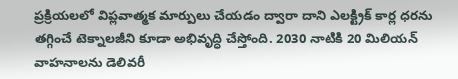ప్రక్రియలలో విప్లవాత్మక మార్పులు చేయడం ద్వారా దాని ఎలక్ట్రిక్ కార్ల ధరను తగ్గించే టెక్నాలజీని కూడా అభివృద్ధి చేస్తోంది. 2030 నాటికి 20 మిలియన్ వాహనాలను డెలివరీ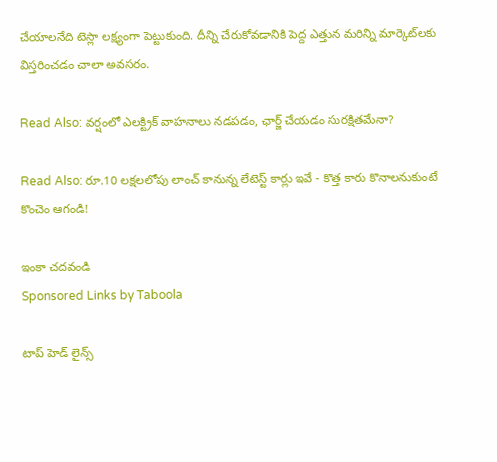చేయాలనేది టెస్లా లక్ష్యంగా పెట్టుకుంది. దీన్ని చేరుకోవడానికి పెద్ద ఎత్తున మరిన్ని మార్కెట్‌లకు విస్తరించడం చాలా అవసరం.

Read Also: వర్షంలో ఎలక్ట్రిక్ వాహనాలు నడపడం, ఛార్జ్ చేయడం సురక్షితమేనా?

Read Also: రూ.10 లక్షలలోపు లాంచ్ కానున్న లేటెస్ట్ కార్లు ఇవే - కొత్త కారు కొనాలనుకుంటే కొంచెం ఆగండి!

ఇంకా చదవండి
Sponsored Links by Taboola

టాప్ హెడ్ లైన్స్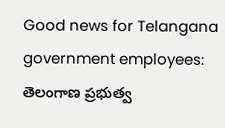Good news for Telangana government employees: తెలంగాణ ప్రభుత్వ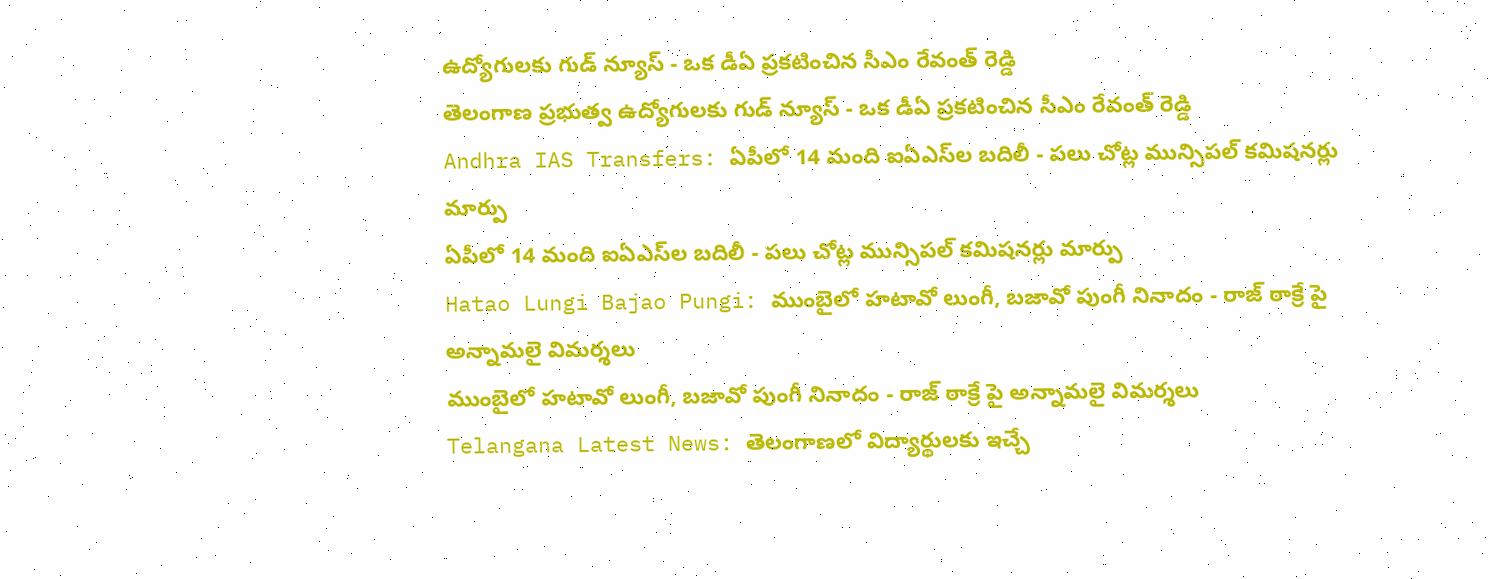ఉద్యోగులకు గుడ్ న్యూస్ - ఒక డీఏ ప్రకటించిన సీఎం రేవంత్ రెడ్డి
తెలంగాణ ప్రభుత్వ ఉద్యోగులకు గుడ్ న్యూస్ - ఒక డీఏ ప్రకటించిన సీఎం రేవంత్ రెడ్డి
Andhra IAS Transfers: ఏపీలో 14 మంది ఐఏఎస్‌ల బదిలీ - పలు చోట్ల మున్సిపల్ కమిషనర్లు మార్పు
ఏపీలో 14 మంది ఐఏఎస్‌ల బదిలీ - పలు చోట్ల మున్సిపల్ కమిషనర్లు మార్పు
Hatao Lungi Bajao Pungi: ముంబైలో హటావో లుంగీ, బజావో పుంగీ నినాదం - రాజ్ ఠాక్రే పై అన్నామలై విమర్శలు
ముంబైలో హటావో లుంగీ, బజావో పుంగీ నినాదం - రాజ్ ఠాక్రే పై అన్నామలై విమర్శలు
Telangana Latest News: తెలంగాణలో విద్యార్థులకు ఇచ్చే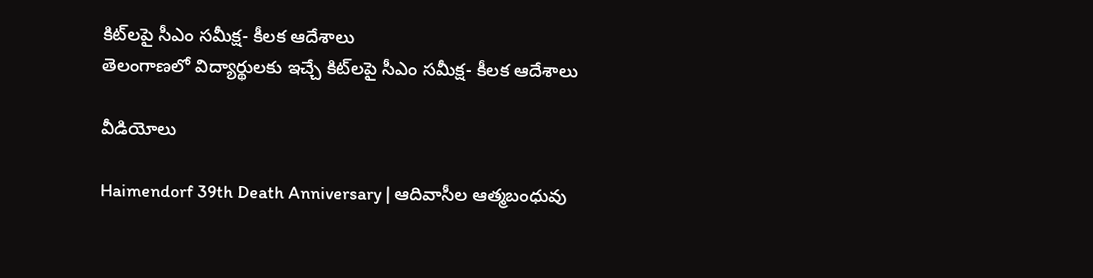కిట్‌లపై సీఎం సమీక్ష- కీలక ఆదేశాలు
తెలంగాణలో విద్యార్థులకు ఇచ్చే కిట్‌లపై సీఎం సమీక్ష- కీలక ఆదేశాలు

వీడియోలు

Haimendorf 39th Death Anniversary | ఆదివాసీల ఆత్మబంధువు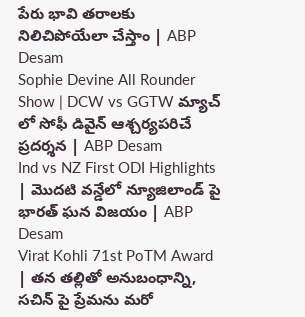పేరు భావి తరాలకు నిలిచిపోయేలా చేస్తాం | ABP Desam
Sophie Devine All Rounder Show | DCW vs GGTW మ్యాచ్ లో సోఫీ డివైన్ ఆశ్చర్యపరిచే ప్రదర్శన | ABP Desam
Ind vs NZ First ODI Highlights | మొదటి వన్డేలో న్యూజిలాండ్ పై భారత్ ఘన విజయం | ABP Desam
Virat Kohli 71st PoTM Award | తన తల్లితో అనుబంధాన్ని, సచిన్ పై ప్రేమను మరో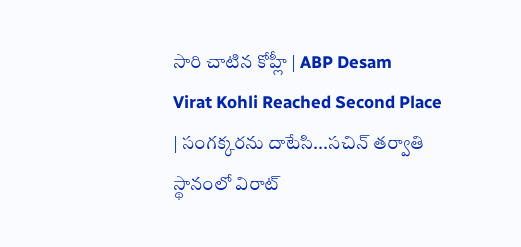సారి చాటిన కోహ్లీ | ABP Desam
Virat Kohli Reached Second Place | సంగక్కరను దాటేసి...సచిన్ తర్వాతి స్థానంలో విరాట్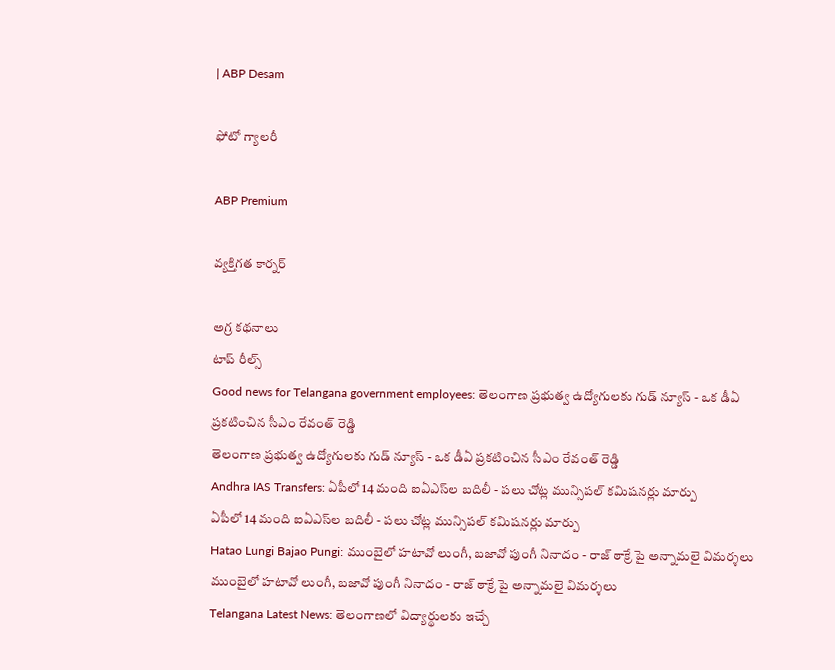| ABP Desam

ఫోటో గ్యాలరీ

ABP Premium

వ్యక్తిగత కార్నర్

అగ్ర కథనాలు
టాప్ రీల్స్
Good news for Telangana government employees: తెలంగాణ ప్రభుత్వ ఉద్యోగులకు గుడ్ న్యూస్ - ఒక డీఏ ప్రకటించిన సీఎం రేవంత్ రెడ్డి
తెలంగాణ ప్రభుత్వ ఉద్యోగులకు గుడ్ న్యూస్ - ఒక డీఏ ప్రకటించిన సీఎం రేవంత్ రెడ్డి
Andhra IAS Transfers: ఏపీలో 14 మంది ఐఏఎస్‌ల బదిలీ - పలు చోట్ల మున్సిపల్ కమిషనర్లు మార్పు
ఏపీలో 14 మంది ఐఏఎస్‌ల బదిలీ - పలు చోట్ల మున్సిపల్ కమిషనర్లు మార్పు
Hatao Lungi Bajao Pungi: ముంబైలో హటావో లుంగీ, బజావో పుంగీ నినాదం - రాజ్ ఠాక్రే పై అన్నామలై విమర్శలు
ముంబైలో హటావో లుంగీ, బజావో పుంగీ నినాదం - రాజ్ ఠాక్రే పై అన్నామలై విమర్శలు
Telangana Latest News: తెలంగాణలో విద్యార్థులకు ఇచ్చే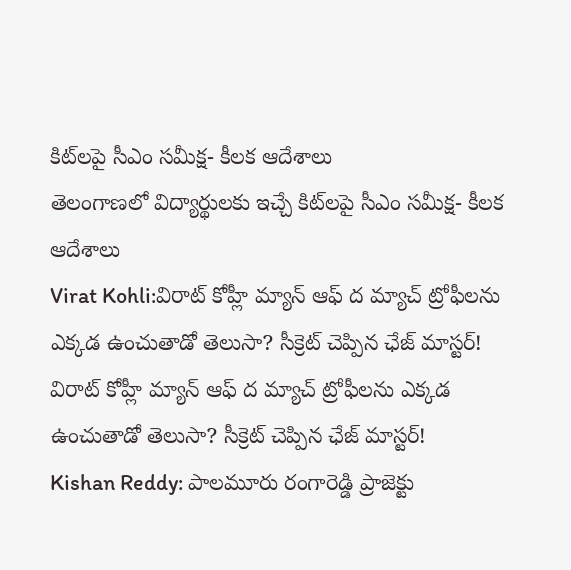కిట్‌లపై సీఎం సమీక్ష- కీలక ఆదేశాలు
తెలంగాణలో విద్యార్థులకు ఇచ్చే కిట్‌లపై సీఎం సమీక్ష- కీలక ఆదేశాలు
Virat Kohli:విరాట్ కోహ్లీ మ్యాన్ ఆఫ్‌ ద మ్యాచ్ ట్రోఫీలను ఎక్కడ ఉంచుతాడో తెలుసా? సీక్రెట్ చెప్పిన ఛేజ్‌ మాస్టర్!
విరాట్ కోహ్లీ మ్యాన్ ఆఫ్‌ ద మ్యాచ్ ట్రోఫీలను ఎక్కడ ఉంచుతాడో తెలుసా? సీక్రెట్ చెప్పిన ఛేజ్‌ మాస్టర్!
Kishan Reddy: పాలమూరు రంగారెడ్డి ప్రాజెక్టు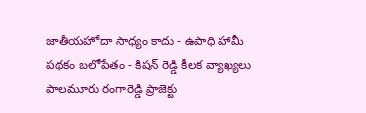జాతీయహోదా సాధ్యం కాదు - ఉపాధి హామీ పథకం బలోపేతం - కిషన్ రెడ్డి కీలక వ్యాఖ్యలు
పాలమూరు రంగారెడ్డి ప్రాజెక్టు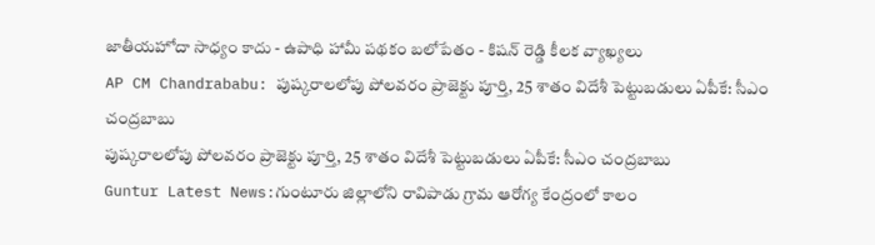జాతీయహోదా సాధ్యం కాదు - ఉపాధి హామీ పథకం బలోపేతం - కిషన్ రెడ్డి కీలక వ్యాఖ్యలు
AP CM Chandrababu: పుష్కరాలలోపు పోలవరం ప్రాజెక్టు పూర్తి, 25 శాతం విదేశీ పెట్టుబడులు ఏపీకే: సీఎం చంద్రబాబు
పుష్కరాలలోపు పోలవరం ప్రాజెక్టు పూర్తి, 25 శాతం విదేశీ పెట్టుబడులు ఏపీకే: సీఎం చంద్రబాబు
Guntur Latest News:గుంటూరు జిల్లాలోని రావిపాడు గ్రామ ఆరోగ్య కేంద్రంలో కాలం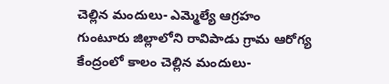చెల్లిన మందులు- ఎమ్మెల్యే ఆగ్రహం
గుంటూరు జిల్లాలోని రావిపాడు గ్రామ ఆరోగ్య కేంద్రంలో కాలం చెల్లిన మందులు-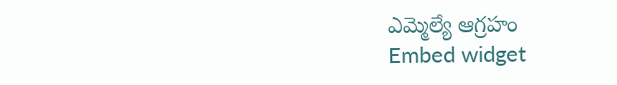ఎమ్మెల్యే ఆగ్రహం
Embed widget